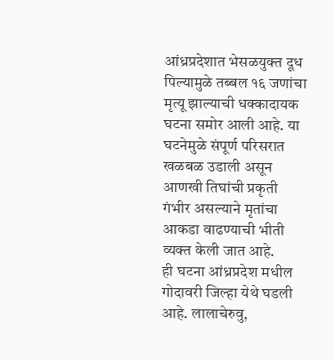आंध्रप्रदेशात भेसळयुक्त दूध पिल्यामुळे तब्बल १६ जणांचा मृत्यू झाल्याची धक्कादायक घटना समोर आली आहे. या घटनेमुळे संपूर्ण परिसरात खळबळ उडाली असून आणखी तिघांची प्रकृती गंभीर असल्याने मृतांचा आकडा वाढण्याची भीती व्यक्त केली जात आहे.
ही घटना आंध्रप्रदेश मधील गोदावरी जिल्हा येथे घडली आहे. लालाचेरुवु,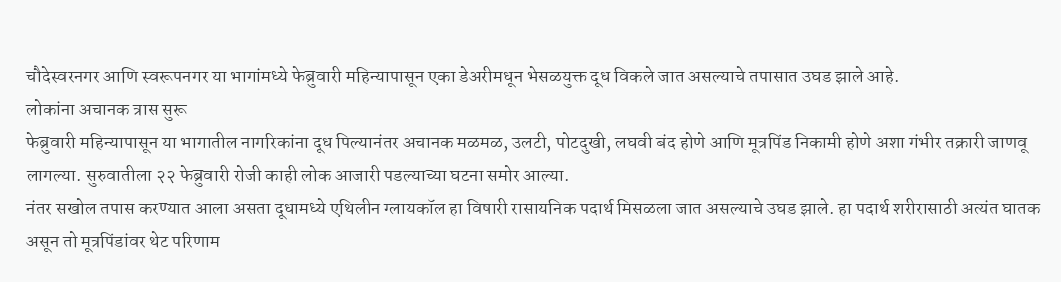चौदेस्वरनगर आणि स्वरूपनगर या भागांमध्ये फेब्रुवारी महिन्यापासून एका डेअरीमधून भेसळयुक्त दूध विकले जात असल्याचे तपासात उघड झाले आहे.
लोकांना अचानक त्रास सुरू
फेब्रुवारी महिन्यापासून या भागातील नागरिकांना दूध पिल्यानंतर अचानक मळमळ, उलटी, पोटदुखी, लघवी बंद होणे आणि मूत्रपिंड निकामी होणे अशा गंभीर तक्रारी जाणवू लागल्या. सुरुवातीला २२ फेब्रुवारी रोजी काही लोक आजारी पडल्याच्या घटना समोर आल्या.
नंतर सखोल तपास करण्यात आला असता दूधामध्ये एथिलीन ग्लायकॉल हा विषारी रासायनिक पदार्थ मिसळला जात असल्याचे उघड झाले. हा पदार्थ शरीरासाठी अत्यंत घातक असून तो मूत्रपिंडांवर थेट परिणाम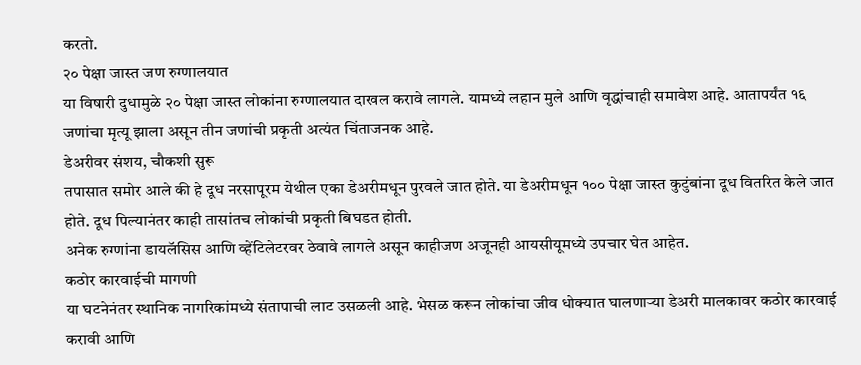करतो.
२० पेक्षा जास्त जण रुग्णालयात
या विषारी दुधामुळे २० पेक्षा जास्त लोकांना रुग्णालयात दाखल करावे लागले. यामध्ये लहान मुले आणि वृद्धांचाही समावेश आहे. आतापर्यंत १६ जणांचा मृत्यू झाला असून तीन जणांची प्रकृती अत्यंत चिंताजनक आहे.
डेअरीवर संशय, चौकशी सुरू
तपासात समोर आले की हे दूध नरसापूरम येथील एका डेअरीमधून पुरवले जात होते. या डेअरीमधून १०० पेक्षा जास्त कुटुंबांना दूध वितरित केले जात होते. दूध पिल्यानंतर काही तासांतच लोकांची प्रकृती बिघडत होती.
अनेक रुग्णांना डायलॅसिस आणि व्हेंटिलेटरवर ठेवावे लागले असून काहीजण अजूनही आयसीयूमध्ये उपचार घेत आहेत.
कठोर कारवाईची मागणी
या घटनेनंतर स्थानिक नागरिकांमध्ये संतापाची लाट उसळली आहे. भेसळ करून लोकांचा जीव धोक्यात घालणाऱ्या डेअरी मालकावर कठोर कारवाई करावी आणि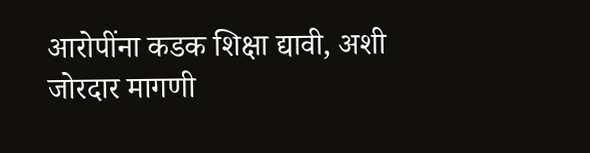आरोपींना कडक शिक्षा द्यावी, अशी जोरदार मागणी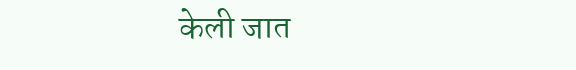केली जात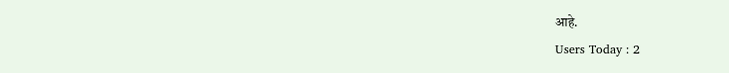आहे.
Users Today : 2